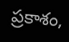ప్రకాశం,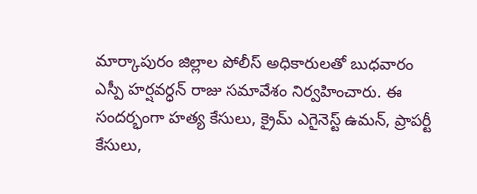మార్కాపురం జిల్లాల పోలీస్ అధికారులతో బుధవారం ఎస్పీ హర్షవర్ధన్ రాజు సమావేశం నిర్వహించారు. ఈ సందర్భంగా హత్య కేసులు, క్రైమ్ ఎగైనెస్ట్ ఉమన్, ప్రాపర్టీ కేసులు,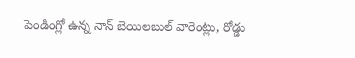పెండింగ్లో ఉన్న నాన్ బెయిలబుల్ వారెంట్లు, రోడ్డు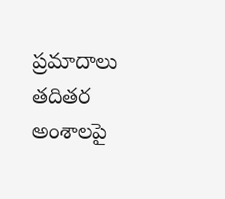ప్రమాదాలు తదితర అంశాలపై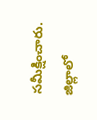సమీక్షించారు. జిల్లాలో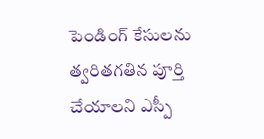పెండింగ్ కేసులను త్వరితగతిన పూర్తి చేయాలని ఎస్పీ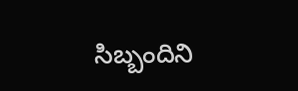సిబ్బందిని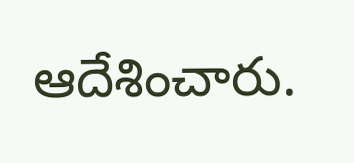ఆదేశించారు.